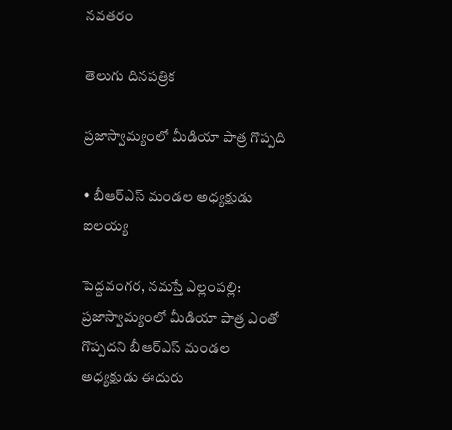నవతరం

తెలుగు దినపత్రిక

ప్రజాస్వామ్యంలో మీడియా పాత్ర గొప్పది

• బీఆర్ఎస్ మండల అధ్యక్షుడు ఐలయ్య

పెద్దవంగర, నమస్తే ఎల్లంపల్లి: ప్రజాస్వామ్యంలో మీడియా పాత్ర ఎంతో గొప్పదని బీఆర్ఎస్ మండల అధ్యక్షుడు ఈదురు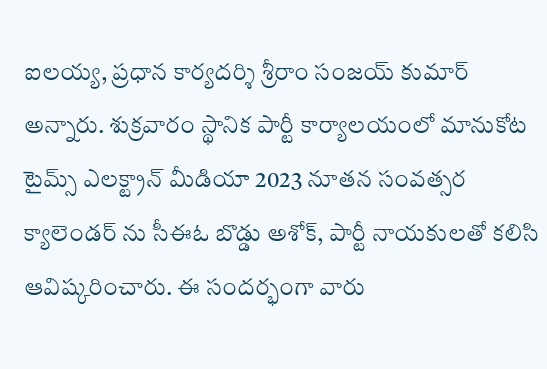ఐలయ్య, ప్రధాన కార్యదర్శి శ్రీరాం సంజయ్ కుమార్ అన్నారు. శుక్రవారం స్థానిక పార్టీ కార్యాలయంలో మానుకోట టైమ్స్ ఎలక్ట్రాన్ మీడియా 2023 నూతన సంవత్సర క్యాలెండర్ ను సీఈఓ బొడ్డు అశోక్, పార్టీ నాయకులతో కలిసి ఆవిష్కరించారు. ఈ సందర్భంగా వారు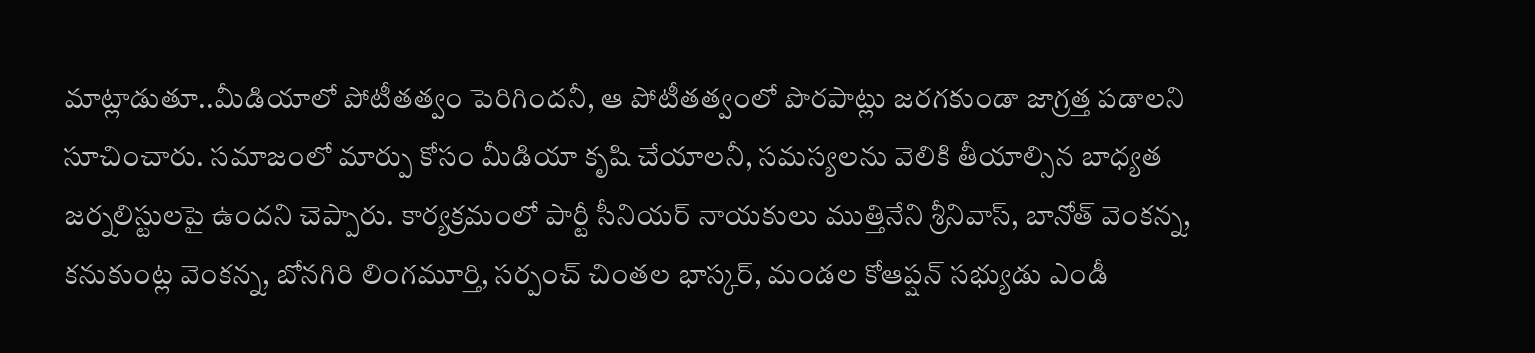మాట్లాడుతూ..మీడియాలో పోటీతత్వం పెరిగిందనీ, ఆ పోటీతత్వంలో పొరపాట్లు జరగకుండా జాగ్రత్త పడాలని సూచించారు. సమాజంలో మార్పు కోసం మీడియా కృషి చేయాలనీ, సమస్యలను వెలికి తీయాల్సిన బాధ్యత జర్నలిస్టులపై ఉందని చెప్పారు. కార్యక్రమంలో పార్టీ సీనియర్ నాయకులు ముత్తినేని శ్రీనివాస్, బానోత్ వెంకన్న, కనుకుంట్ల వెంకన్న, బోనగిరి లింగమూర్తి, సర్పంచ్ చింతల భాస్కర్, మండల కోఆప్షన్ సభ్యుడు ఎండీ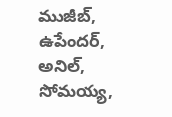ముజీబ్, ఉపేందర్, అనిల్, సోమయ్య,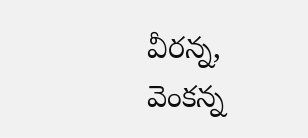వీరన్న, వెంకన్న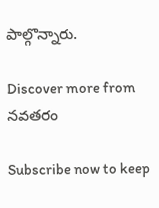పాల్గొన్నారు.

Discover more from నవతరం

Subscribe now to keep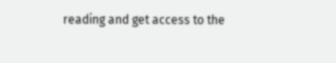reading and get access to the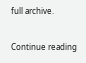full archive.

Continue reading